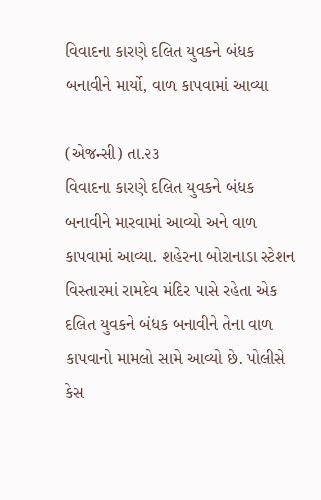વિવાદના કારણે દલિત યુવકને બંધક બનાવીને માર્યો, વાળ કાપવામાં આવ્યા

(એજન્સી) તા.૨૩
વિવાદના કારણે દલિત યુવકને બંધક બનાવીને મારવામાં આવ્યો અને વાળ કાપવામાં આવ્યા. શહેરના બોરાનાડા સ્ટેશન વિસ્તારમાં રામદેવ મંદિર પાસે રહેતા એક દલિત યુવકને બંધક બનાવીને તેના વાળ કાપવાનો મામલો સામે આવ્યો છે. પોલીસે કેસ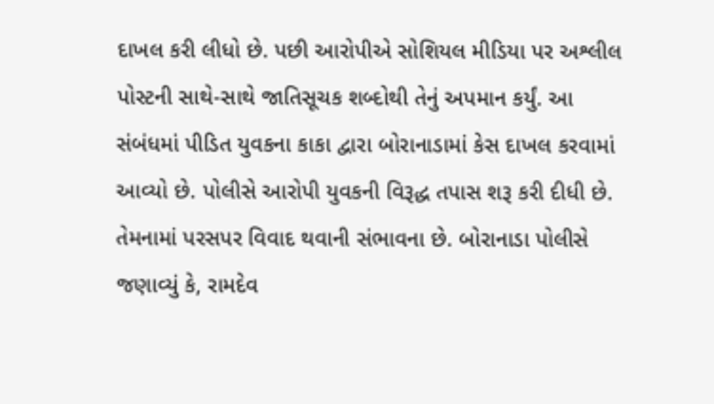દાખલ કરી લીધો છે. પછી આરોપીએ સોશિયલ મીડિયા પર અશ્લીલ પોસ્ટની સાથે-સાથે જાતિસૂચક શબ્દોથી તેનું અપમાન કર્યું. આ સંબંધમાં પીડિત યુવકના કાકા દ્વારા બોરાનાડામાં કેસ દાખલ કરવામાં આવ્યો છે. પોલીસે આરોપી યુવકની વિરૂદ્ધ તપાસ શરૂ કરી દીધી છે. તેમનામાં પરસપર વિવાદ થવાની સંભાવના છે. બોરાનાડા પોલીસે જણાવ્યું કે, રામદેવ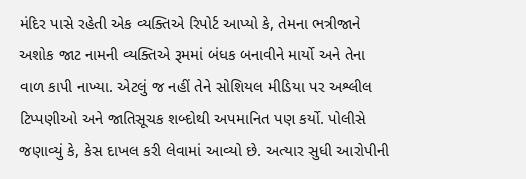મંદિર પાસે રહેતી એક વ્યક્તિએ રિપોર્ટ આપ્યો કે, તેમના ભત્રીજાને અશોક જાટ નામની વ્યક્તિએ રૂમમાં બંધક બનાવીને માર્યો અને તેના વાળ કાપી નાખ્યા. એટલું જ નહીં તેને સોશિયલ મીડિયા પર અશ્લીલ ટિપ્પણીઓ અને જાતિસૂચક શબ્દોથી અપમાનિત પણ કર્યો. પોલીસે જણાવ્યું કે, કેસ દાખલ કરી લેવામાં આવ્યો છે. અત્યાર સુધી આરોપીની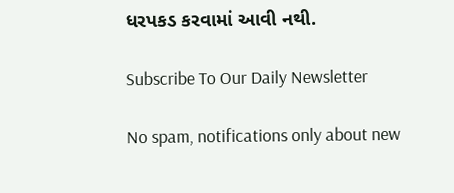ધરપકડ કરવામાં આવી નથી.

Subscribe To Our Daily Newsletter

No spam, notifications only about new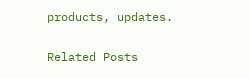products, updates.

Related Posts